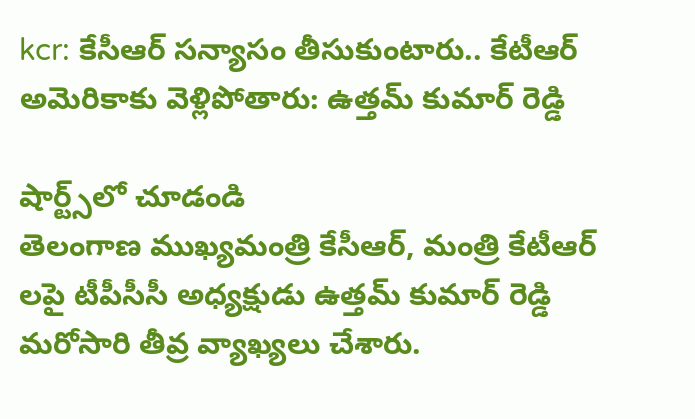kcr: కేసీఆర్ సన్యాసం తీసుకుంటారు.. కేటీఆర్ అమెరికాకు వెళ్లిపోతారు: ఉత్తమ్ కుమార్ రెడ్డి

షార్ట్స్‌లో చూడండి
తెలంగాణ ముఖ్యమంత్రి కేసీఆర్, మంత్రి కేటీఆర్ లపై టీపీసీసీ అధ్యక్షుడు ఉత్తమ్ కుమార్ రెడ్డి మరోసారి తీవ్ర వ్యాఖ్యలు చేశారు.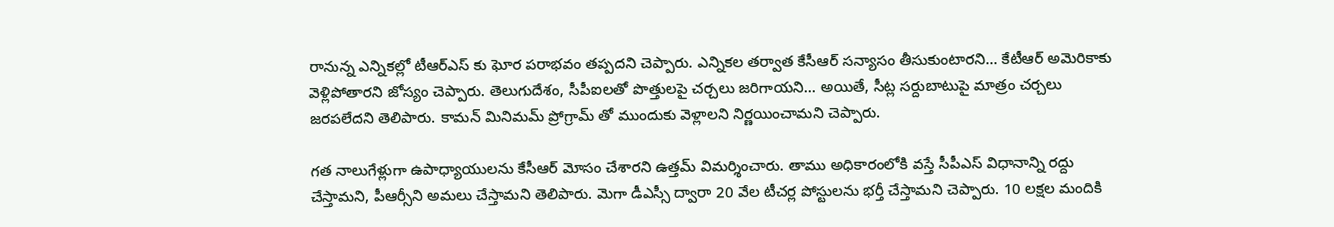రానున్న ఎన్నికల్లో టీఆర్ఎస్ కు ఘోర పరాభవం తప్పదని చెప్పారు. ఎన్నికల తర్వాత కేసీఆర్ సన్యాసం తీసుకుంటారని... కేటీఆర్ అమెరికాకు వెళ్లిపోతారని జోస్యం చెప్పారు. తెలుగుదేశం, సీపీఐలతో పొత్తులపై చర్చలు జరిగాయని... అయితే, సీట్ల సర్దుబాటుపై మాత్రం చర్చలు జరపలేదని తెలిపారు. కామన్ మినిమమ్ ప్రోగ్రామ్ తో ముందుకు వెళ్లాలని నిర్ణయించామని చెప్పారు.

గత నాలుగేళ్లుగా ఉపాధ్యాయులను కేసీఆర్ మోసం చేశారని ఉత్తమ్ విమర్శించారు. తాము అధికారంలోకి వస్తే సీపీఎస్ విధానాన్ని రద్దు చేస్తామని, పీఆర్సీని అమలు చేస్తామని తెలిపారు. మెగా డీఎస్సీ ద్వారా 20 వేల టీచర్ల పోస్టులను భర్తీ చేస్తామని చెప్పారు. 10 లక్షల మందికి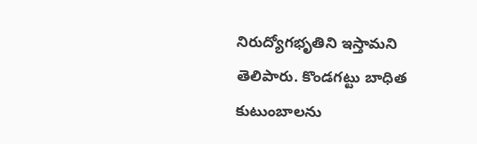నిరుద్యోగభృతిని ఇస్తామని తెలిపారు. కొండగట్టు బాధిత కుటుంబాలను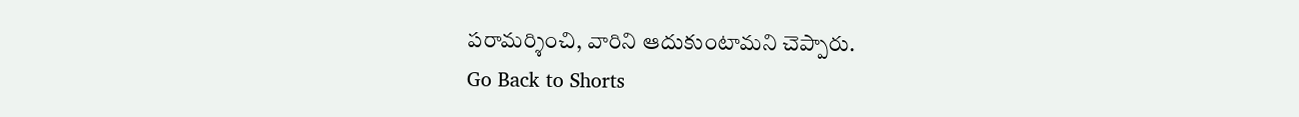పరామర్శించి, వారిని ఆదుకుంటామని చెప్పారు.
Go Back to Shorts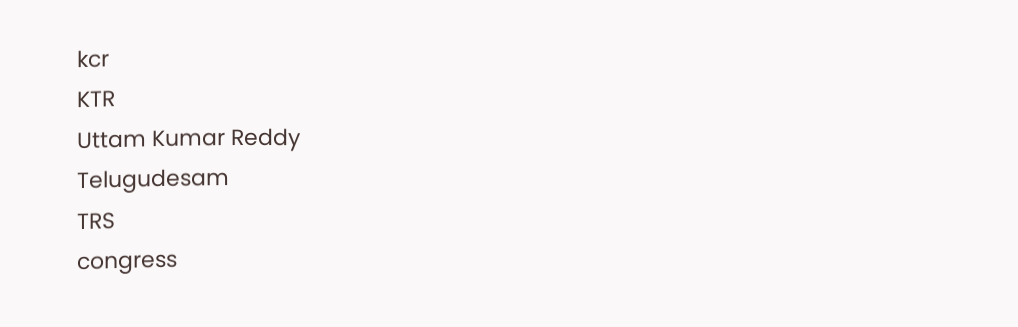kcr
KTR
Uttam Kumar Reddy
Telugudesam
TRS
congress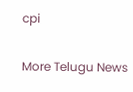cpi

More Telugu News